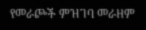የመራጮች ምዝገባ መራዘም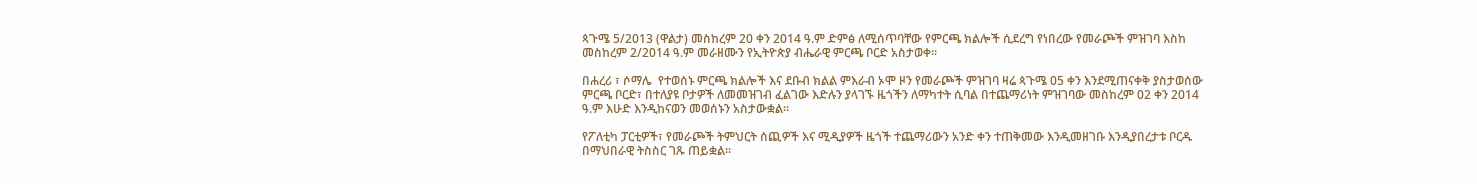ጳጉሜ 5/2013 (ዋልታ) መስከረም 20 ቀን 2014 ዓ.ም ድምፅ ለሚሰጥባቸው የምርጫ ክልሎች ሲደረግ የነበረው የመራጮች ምዝገባ እስከ መስከረም 2/2014 ዓ.ም መራዘሙን የኢትዮጵያ ብሔራዊ ምርጫ ቦርድ አስታወቀ፡፡

በሐረሪ ፣ ሶማሌ  የተወሰኑ ምርጫ ክልሎች እና ደቡብ ክልል ምእራብ ኦሞ ዞን የመራጮች ምዝገባ ዛሬ ጳጉሜ 05 ቀን እንደሚጠናቀቅ ያስታወሰው ምርጫ ቦርድ፣ በተለያዩ ቦታዎች ለመመዝገብ ፈልገው እድሉን ያላገኙ ዜጎችን ለማካተት ሲባል በተጨማሪነት ምዝገባው መስከረም 02 ቀን 2014 ዓ.ም እሁድ እንዲከናወን መወሰኑን አስታውቋል፡፡

የፖለቲካ ፓርቲዎች፣ የመራጮች ትምህርት ሰጪዎች እና ሚዲያዎች ዜጎች ተጨማሪውን አንድ ቀን ተጠቅመው እንዲመዘገቡ እንዲያበረታቱ ቦርዱ በማህበራዊ ትስስር ገጹ ጠይቋል፡፡